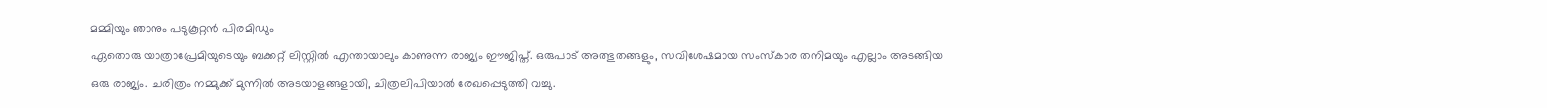മമ്മിയും ഞാനും പടുകൂറ്റൻ പിരമിഡും
ഏതൊരു യാത്രാപ്രേമിയുടെയും ബക്കറ്റ് ലിസ്റ്റിൽ എന്തായാലും കാണുന്ന രാജ്യം ഈജിപ്ത്. ഒരുപാട് അത്ഭുതങ്ങളും, സവിശേഷമായ സംസ്കാര തനിമയും എല്ലാം അടങ്ങിയ ഒരു രാജ്യം. ചരിത്രം നമ്മുക്ക് മുന്നിൽ അടയാളങ്ങളായി, ചിത്രലിപിയാൽ രേഖപ്പെടുത്തി വച്ചു.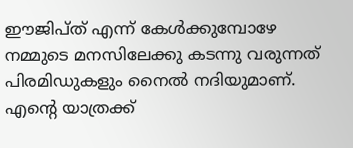ഈജിപ്ത് എന്ന് കേൾക്കുമ്പോഴേ നമ്മുടെ മനസിലേക്കു കടന്നു വരുന്നത് പിരമിഡുകളും നൈൽ നദിയുമാണ്. എന്റെ യാത്രക്ക്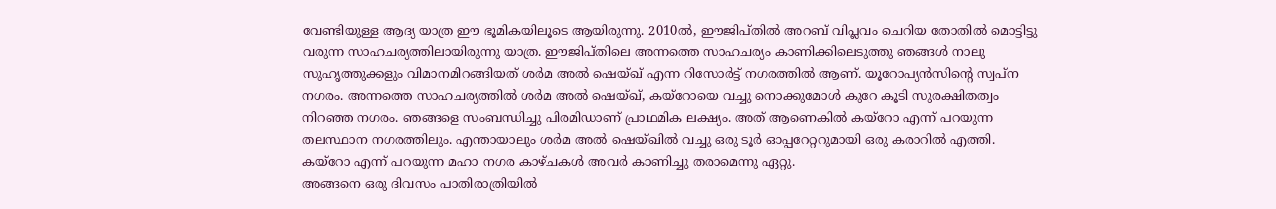വേണ്ടിയുള്ള ആദ്യ യാത്ര ഈ ഭൂമികയിലൂടെ ആയിരുന്നു. 2010ൽ, ഈജിപ്തിൽ അറബ് വിപ്ലവം ചെറിയ തോതിൽ മൊട്ടിട്ടു വരുന്ന സാഹചര്യത്തിലായിരുന്നു യാത്ര. ഈജിപ്തിലെ അന്നത്തെ സാഹചര്യം കാണിക്കിലെടുത്തു ഞങ്ങൾ നാലു സുഹൃത്തുക്കളും വിമാനമിറങ്ങിയത് ശർമ അൽ ഷെയ്ഖ് എന്ന റിസോർട്ട് നഗരത്തിൽ ആണ്. യൂറോപ്യൻസിന്റെ സ്വപ്ന നഗരം. അന്നത്തെ സാഹചര്യത്തിൽ ശർമ അൽ ഷെയ്ഖ്, കയ്റോയെ വച്ചു നൊക്കുമോൾ കുറേ കൂടി സുരക്ഷിതത്വം നിറഞ്ഞ നഗരം. ഞങ്ങളെ സംബന്ധിച്ചു പിരമിഡാണ് പ്രാഥമിക ലക്ഷ്യം. അത് ആണെകിൽ കയ്റോ എന്ന് പറയുന്ന തലസ്ഥാന നഗരത്തിലും. എന്തായാലും ശർമ അൽ ഷെയ്ഖിൽ വച്ചു ഒരു ടൂർ ഓപ്പറേറ്ററുമായി ഒരു കരാറിൽ എത്തി. കയ്റോ എന്ന് പറയുന്ന മഹാ നഗര കാഴ്ചകൾ അവർ കാണിച്ചു തരാമെന്നു ഏറ്റു.
അങ്ങനെ ഒരു ദിവസം പാതിരാത്രിയിൽ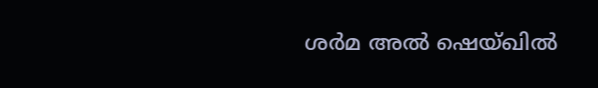ശർമ അൽ ഷെയ്ഖിൽ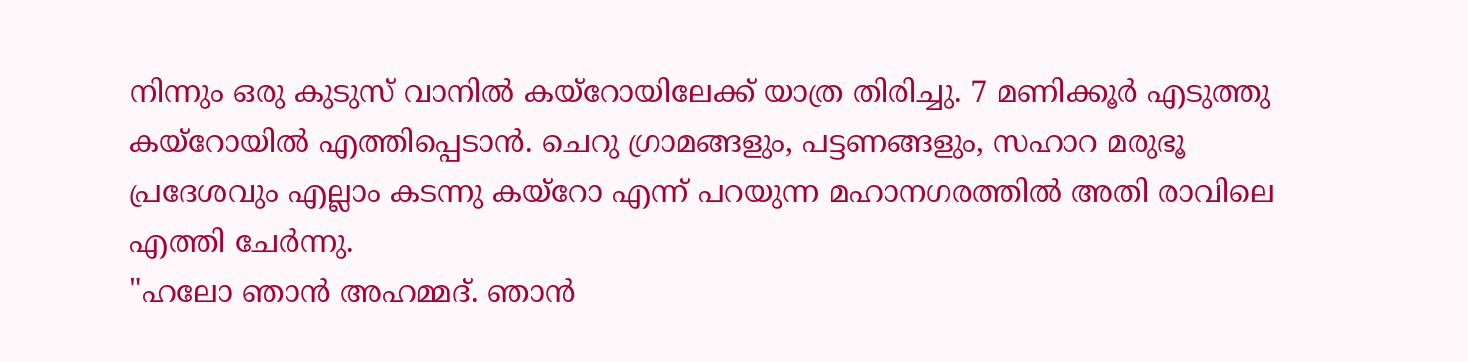നിന്നും ഒരു കുടുസ് വാനിൽ കയ്റോയിലേക്ക് യാത്ര തിരിച്ചു. 7 മണിക്കൂർ എടുത്തു കയ്റോയിൽ എത്തിപ്പെടാൻ. ചെറു ഗ്രാമങ്ങളും, പട്ടണങ്ങളും, സഹാറ മരുഭൂ പ്രദേശവും എല്ലാം കടന്നു കയ്റോ എന്ന് പറയുന്ന മഹാനഗരത്തിൽ അതി രാവിലെ എത്തി ചേർന്നു.
"ഹലോ ഞാൻ അഹമ്മദ്. ഞാൻ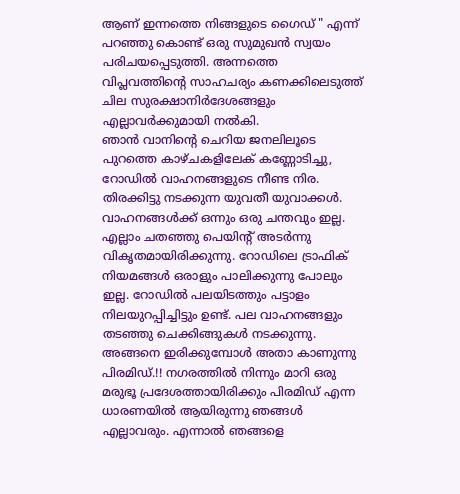ആണ് ഇന്നത്തെ നിങ്ങളുടെ ഗൈഡ് " എന്ന് പറഞ്ഞു കൊണ്ട് ഒരു സുമുഖൻ സ്വയം പരിചയപ്പെടുത്തി. അന്നത്തെ വിപ്ലവത്തിന്റെ സാഹചര്യം കണക്കിലെടുത്ത് ചില സുരക്ഷാനിർദേശങ്ങളും എല്ലാവർക്കുമായി നൽകി.
ഞാൻ വാനിന്റെ ചെറിയ ജനലിലൂടെ പുറത്തെ കാഴ്ചകളിലേക് കണ്ണോടിച്ചു, റോഡിൽ വാഹനങ്ങളുടെ നീണ്ട നിര. തിരക്കിട്ടു നടക്കുന്ന യുവതീ യുവാക്കൾ. വാഹനങ്ങൾക്ക് ഒന്നും ഒരു ചന്തവും ഇല്ല. എല്ലാം ചതഞ്ഞു പെയിന്റ് അടർന്നു വികൃതമായിരിക്കുന്നു. റോഡിലെ ട്രാഫിക് നിയമങ്ങൾ ഒരാളും പാലിക്കുന്നു പോലും ഇല്ല. റോഡിൽ പലയിടത്തും പട്ടാളം നിലയുറപ്പിച്ചിട്ടും ഉണ്ട്. പല വാഹനങ്ങളും തടഞ്ഞു ചെക്കിങ്ങുകൾ നടക്കുന്നു.
അങ്ങനെ ഇരിക്കുമ്പോൾ അതാ കാണുന്നു പിരമിഡ്.!! നഗരത്തിൽ നിന്നും മാറി ഒരു മരുഭൂ പ്രദേശത്തായിരിക്കും പിരമിഡ് എന്ന ധാരണയിൽ ആയിരുന്നു ഞങ്ങൾ എല്ലാവരും. എന്നാൽ ഞങ്ങളെ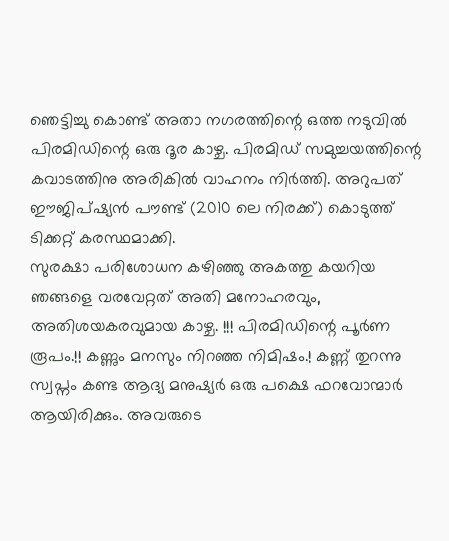ഞെട്ടിച്ചു കൊണ്ട് അതാ നഗരത്തിന്റെ ഒത്ത നടുവിൽ പിരമിഡിന്റെ ഒരു ദൂര കാഴ്ച. പിരമിഡ് സമുച്ചയത്തിന്റെ കവാടത്തിനു അരികിൽ വാഹനം നിർത്തി. അറുപത് ഈജിപ്ഷ്യൻ പൗണ്ട് (2010 ലെ നിരക്ക്) കൊടുത്ത് ടിക്കറ്റ് കരസ്ഥമാക്കി.
സുരക്ഷാ പരിശോധന കഴിഞ്ഞു അകത്തു കയറിയ ഞങ്ങളെ വരവേറ്റത് അതി മനോഹരവും, അതിശയകരവുമായ കാഴ്ച. !!! പിരമിഡിന്റെ പൂർണ രൂപം.!! കണ്ണും മനസും നിറഞ്ഞ നിമിഷം.! കണ്ണ് തുറന്നു സ്വപ്നം കണ്ട ആദ്യ മനുഷ്യർ ഒരു പക്ഷെ ഫറവോന്മാർ ആയിരിക്കും. അവരുടെ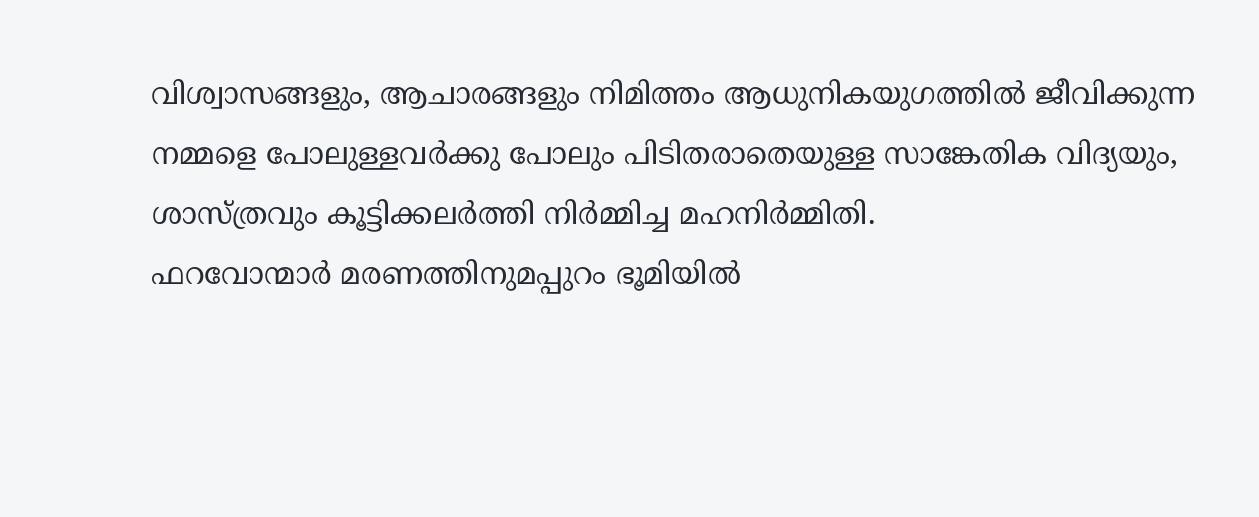വിശ്വാസങ്ങളും, ആചാരങ്ങളും നിമിത്തം ആധുനികയുഗത്തിൽ ജീവിക്കുന്ന നമ്മളെ പോലുള്ളവർക്കു പോലും പിടിതരാതെയുള്ള സാങ്കേതിക വിദ്യയും, ശാസ്ത്രവും കൂട്ടിക്കലർത്തി നിർമ്മിച്ച മഹനിർമ്മിതി.
ഫറവോന്മാർ മരണത്തിനുമപ്പുറം ഭൂമിയിൽ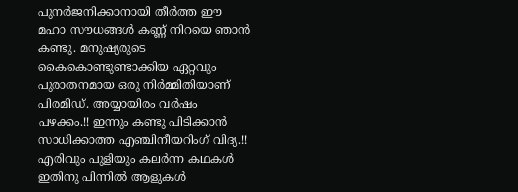പുനർജനിക്കാനായി തീർത്ത ഈ മഹാ സൗധങ്ങൾ കണ്ണ് നിറയെ ഞാൻ കണ്ടു. മനുഷ്യരുടെ കൈകൊണ്ടുണ്ടാക്കിയ ഏറ്റവും പുരാതനമായ ഒരു നിർമ്മിതിയാണ് പിരമിഡ്. അയ്യായിരം വർഷം പഴക്കം.!! ഇന്നും കണ്ടു പിടിക്കാൻ സാധിക്കാത്ത എഞ്ചിനീയറിംഗ് വിദ്യ.!! എരിവും പുളിയും കലർന്ന കഥകൾ ഇതിനു പിന്നിൽ ആളുകൾ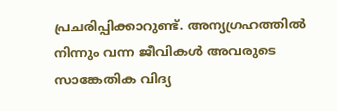പ്രചരിപ്പിക്കാറുണ്ട്. അന്യഗ്രഹത്തിൽ നിന്നും വന്ന ജീവികൾ അവരുടെ സാങ്കേതിക വിദ്യ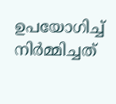ഉപയോഗിച്ച് നിർമ്മിച്ചത്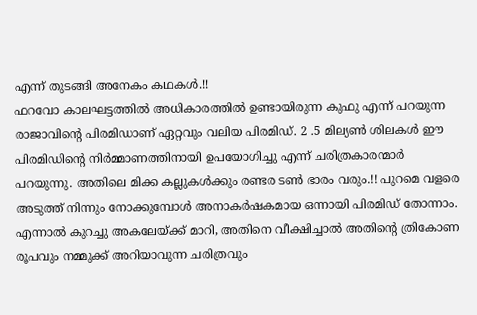എന്ന് തുടങ്ങി അനേകം കഥകൾ.!!
ഫറവോ കാലഘട്ടത്തിൽ അധികാരത്തിൽ ഉണ്ടായിരുന്ന കുഫു എന്ന് പറയുന്ന രാജാവിന്റെ പിരമിഡാണ് ഏറ്റവും വലിയ പിരമിഡ്. 2 .5 മില്യൺ ശിലകൾ ഈ പിരമിഡിന്റെ നിർമ്മാണത്തിനായി ഉപയോഗിച്ചു എന്ന് ചരിത്രകാരന്മാർ പറയുന്നു. അതിലെ മിക്ക കല്ലുകൾക്കും രണ്ടര ടൺ ഭാരം വരും.!! പുറമെ വളരെ അടുത്ത് നിന്നും നോക്കുമ്പോൾ അനാകർഷകമായ ഒന്നായി പിരമിഡ് തോന്നാം.
എന്നാൽ കുറച്ചു അകലേയ്ക്ക് മാറി, അതിനെ വീക്ഷിച്ചാൽ അതിന്റെ ത്രികോണ രൂപവും നമ്മുക്ക് അറിയാവുന്ന ചരിത്രവും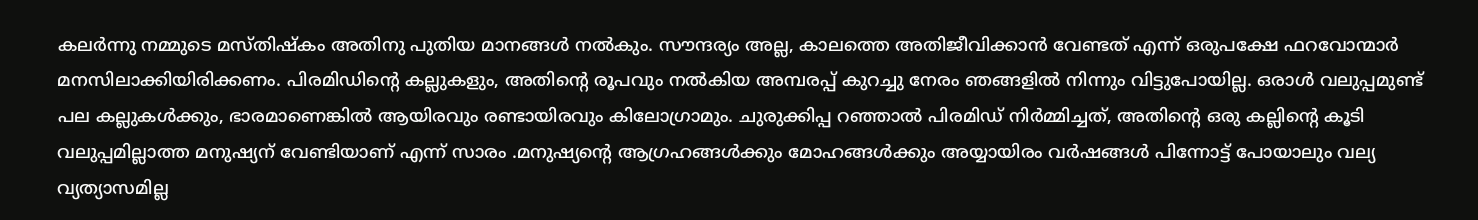കലർന്നു നമ്മുടെ മസ്തിഷ്കം അതിനു പുതിയ മാനങ്ങൾ നൽകും. സൗന്ദര്യം അല്ല, കാലത്തെ അതിജീവിക്കാൻ വേണ്ടത് എന്ന് ഒരുപക്ഷേ ഫറവോന്മാർ മനസിലാക്കിയിരിക്കണം. പിരമിഡിന്റെ കല്ലുകളും, അതിന്റെ രൂപവും നൽകിയ അമ്പരപ്പ് കുറച്ചു നേരം ഞങ്ങളിൽ നിന്നും വിട്ടുപോയില്ല. ഒരാൾ വലുപ്പമുണ്ട് പല കല്ലുകൾക്കും, ഭാരമാണെങ്കിൽ ആയിരവും രണ്ടായിരവും കിലോഗ്രാമും. ചുരുക്കിപ്പ റഞ്ഞാൽ പിരമിഡ് നിർമ്മിച്ചത്, അതിന്റെ ഒരു കല്ലിന്റെ കൂടി വലുപ്പമില്ലാത്ത മനുഷ്യന് വേണ്ടിയാണ് എന്ന് സാരം .മനുഷ്യന്റെ ആഗ്രഹങ്ങൾക്കും മോഹങ്ങൾക്കും അയ്യായിരം വർഷങ്ങൾ പിന്നോട്ട് പോയാലും വല്യ വ്യത്യാസമില്ല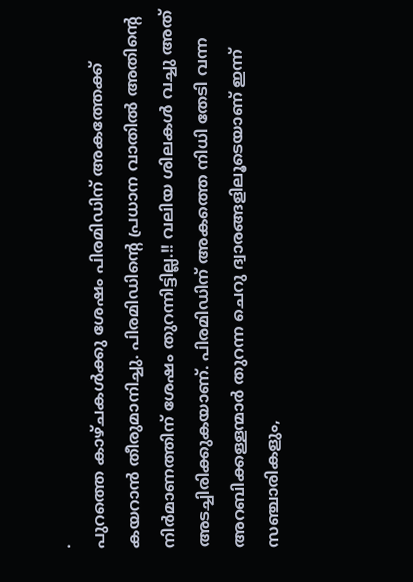.
പുറത്തെ കാഴ്ചകൾക്കു ശേഷം പിരമിഡിന് അകത്തേക്ക് കയറാൻ തീരുമാനിച്ചു. പിരമിഡിന്റെ പ്രധാന വാതിൽ അതിന്റെ നിർമാണത്തിന് ശേഷം തുറന്നിട്ടില്ല.!! വലിയ ശിലകൾ വച്ചു അത് അടച്ചിരിക്കുകയാണ്. പിരമിഡിന് അകത്തെ നിധി തേടി വന്ന അറബിക്കള്ളന്മാർ തുറന്ന ചെറു ദ്വാരങ്ങളിലൂടെയാണ് ഇന്ന് സഞ്ചാരികളും,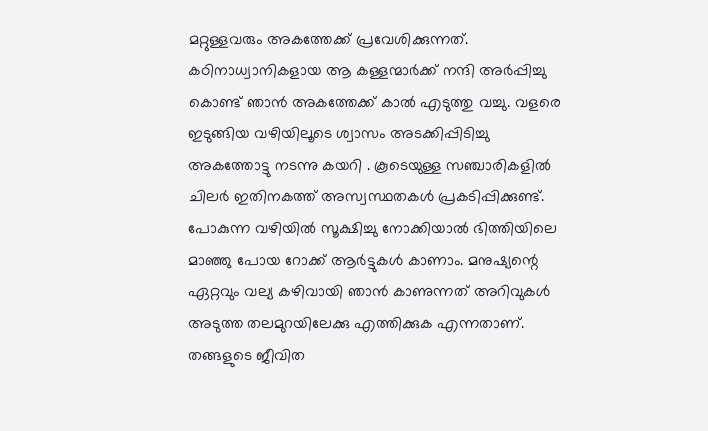മറ്റുള്ളവരും അകത്തേക്ക് പ്രവേശിക്കുന്നത്. കഠിനാധ്വാനികളായ ആ കള്ളന്മാർക്ക് നന്ദി അർപ്പിച്ചു കൊണ്ട് ഞാൻ അകത്തേക്ക് കാൽ എടുത്തു വച്ചു. വളരെ ഇടുങ്ങിയ വഴിയിലൂടെ ശ്വാസം അടക്കിപ്പിടിച്ചു അകത്തോട്ടു നടന്നു കയറി . കൂടെയുള്ള സഞ്ചാരികളിൽ ചിലർ ഇതിനകത്ത് അസ്വസ്ഥതകൾ പ്രകടിപ്പിക്കുണ്ട്.
പോകുന്ന വഴിയിൽ സൂക്ഷിച്ചു നോക്കിയാൽ ഭിത്തിയിലെ മാഞ്ഞു പോയ റോക്ക് ആർട്ടുകൾ കാണാം. മനുഷ്യന്റെ ഏറ്റവും വല്യ കഴിവായി ഞാൻ കാണുന്നത് അറിവുകൾ അടുത്ത തലമുറയിലേക്കു എത്തിക്കുക എന്നതാണ്. തങ്ങളുടെ ജീവിത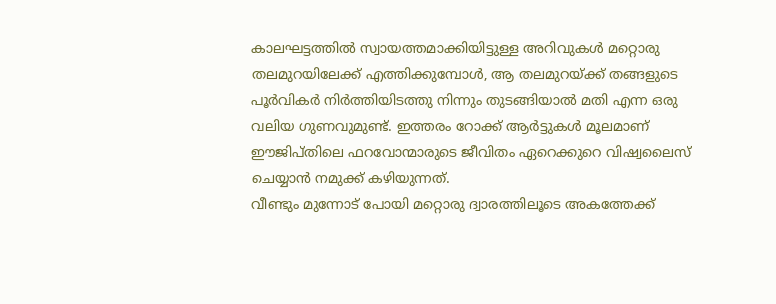കാലഘട്ടത്തിൽ സ്വായത്തമാക്കിയിട്ടുള്ള അറിവുകൾ മറ്റൊരു തലമുറയിലേക്ക് എത്തിക്കുമ്പോൾ, ആ തലമുറയ്ക്ക് തങ്ങളുടെ പൂർവികർ നിർത്തിയിടത്തു നിന്നും തുടങ്ങിയാൽ മതി എന്ന ഒരു വലിയ ഗുണവുമുണ്ട്. ഇത്തരം റോക്ക് ആർട്ടുകൾ മൂലമാണ് ഈജിപ്തിലെ ഫറവോന്മാരുടെ ജീവിതം ഏറെക്കുറെ വിഷ്വലൈസ് ചെയ്യാൻ നമുക്ക് കഴിയുന്നത്.
വീണ്ടും മുന്നോട് പോയി മറ്റൊരു ദ്വാരത്തിലൂടെ അകത്തേക്ക്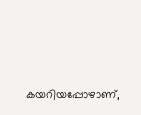കയറിയപ്പോഴാണ്,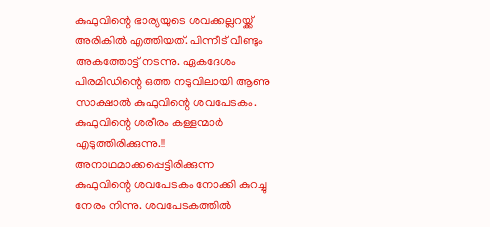കുഫുവിന്റെ ഭാര്യയുടെ ശവക്കല്ലറയ്ക്ക് അരികിൽ എത്തിയത്. പിന്നീട് വീണ്ടും അകത്തോട്ട് നടന്നു. ഏകദേശം പിരമിഡിന്റെ ഒത്ത നടുവിലായി ആണു സാക്ഷാൽ കുഫുവിന്റെ ശവപേടകം. കുഫുവിന്റെ ശരീരം കള്ളന്മാർ എടുത്തിരിക്കുന്നു.!! അനാഥമാക്കപ്പെട്ടിരിക്കുന്ന കുഫുവിന്റെ ശവപേടകം നോക്കി കുറച്ചു നേരം നിന്നു. ശവപേടകത്തിൽ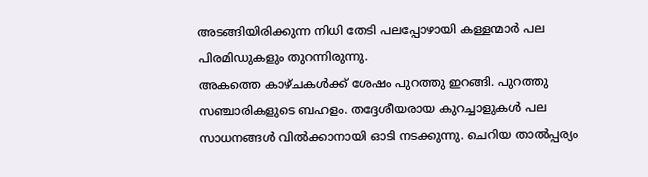അടങ്ങിയിരിക്കുന്ന നിധി തേടി പലപ്പോഴായി കള്ളന്മാർ പല പിരമിഡുകളും തുറന്നിരുന്നു.
അകത്തെ കാഴ്ചകൾക്ക് ശേഷം പുറത്തു ഇറങ്ങി. പുറത്തു സഞ്ചാരികളുടെ ബഹളം. തദ്ദേശീയരായ കുറച്ചാളുകൾ പല സാധനങ്ങൾ വിൽക്കാനായി ഓടി നടക്കുന്നു. ചെറിയ താൽപ്പര്യം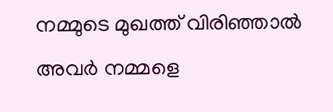നമ്മുടെ മുഖത്ത് വിരിഞ്ഞാൽ അവർ നമ്മളെ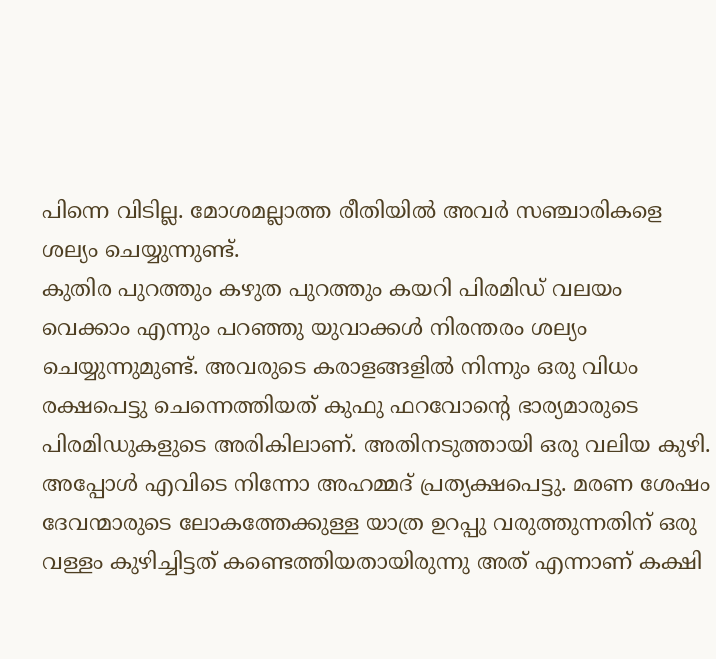പിന്നെ വിടില്ല. മോശമല്ലാത്ത രീതിയിൽ അവർ സഞ്ചാരികളെ ശല്യം ചെയ്യുന്നുണ്ട്.
കുതിര പുറത്തും കഴുത പുറത്തും കയറി പിരമിഡ് വലയം വെക്കാം എന്നും പറഞ്ഞു യുവാക്കൾ നിരന്തരം ശല്യം ചെയ്യുന്നുമുണ്ട്. അവരുടെ കരാളങ്ങളിൽ നിന്നും ഒരു വിധം രക്ഷപെട്ടു ചെന്നെത്തിയത് കുഫു ഫറവോന്റെ ഭാര്യമാരുടെ പിരമിഡുകളുടെ അരികിലാണ്. അതിനടുത്തായി ഒരു വലിയ കുഴി. അപ്പോൾ എവിടെ നിന്നോ അഹമ്മദ് പ്രത്യക്ഷപെട്ടു. മരണ ശേഷം ദേവന്മാരുടെ ലോകത്തേക്കുള്ള യാത്ര ഉറപ്പു വരുത്തുന്നതിന് ഒരു വള്ളം കുഴിച്ചിട്ടത് കണ്ടെത്തിയതായിരുന്നു അത് എന്നാണ് കക്ഷി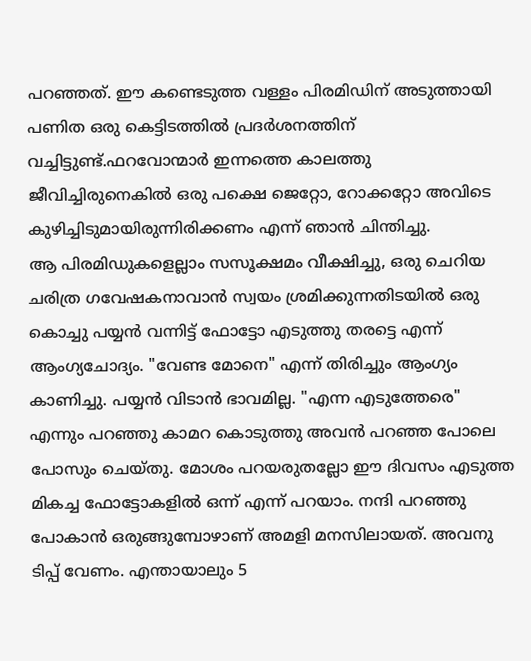പറഞ്ഞത്. ഈ കണ്ടെടുത്ത വള്ളം പിരമിഡിന് അടുത്തായി പണിത ഒരു കെട്ടിടത്തിൽ പ്രദർശനത്തിന് വച്ചിട്ടുണ്ട്.ഫറവോന്മാർ ഇന്നത്തെ കാലത്തു ജീവിച്ചിരുനെകിൽ ഒരു പക്ഷെ ജെറ്റോ, റോക്കറ്റോ അവിടെ കുഴിച്ചിടുമായിരുന്നിരിക്കണം എന്ന് ഞാൻ ചിന്തിച്ചു.
ആ പിരമിഡുകളെല്ലാം സസൂക്ഷമം വീക്ഷിച്ചു, ഒരു ചെറിയ ചരിത്ര ഗവേഷകനാവാൻ സ്വയം ശ്രമിക്കുന്നതിടയിൽ ഒരു കൊച്ചു പയ്യൻ വന്നിട്ട് ഫോട്ടോ എടുത്തു തരട്ടെ എന്ന് ആംഗ്യചോദ്യം. "വേണ്ട മോനെ" എന്ന് തിരിച്ചും ആംഗ്യം കാണിച്ചു. പയ്യൻ വിടാൻ ഭാവമില്ല. "എന്ന എടുത്തേരെ" എന്നും പറഞ്ഞു കാമറ കൊടുത്തു അവൻ പറഞ്ഞ പോലെ പോസും ചെയ്തു. മോശം പറയരുതല്ലോ ഈ ദിവസം എടുത്ത മികച്ച ഫോട്ടോകളിൽ ഒന്ന് എന്ന് പറയാം. നന്ദി പറഞ്ഞു പോകാൻ ഒരുങ്ങുമ്പോഴാണ് അമളി മനസിലായത്. അവനു ടിപ്പ് വേണം. എന്തായാലും 5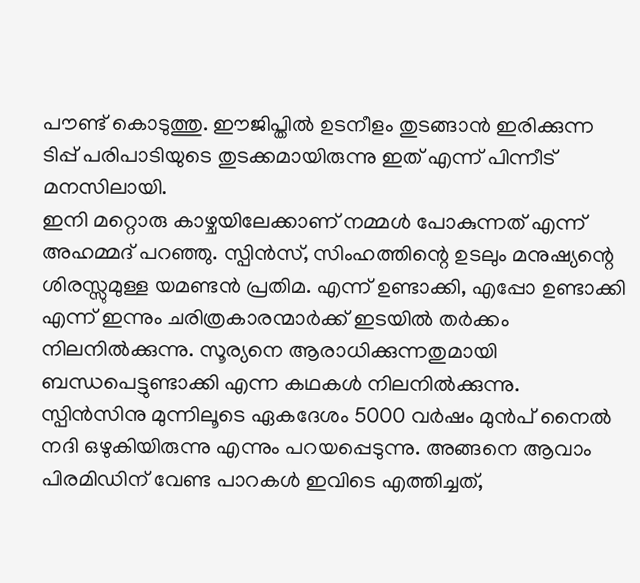പൗണ്ട് കൊടുത്തു. ഈജിപ്തിൽ ഉടനീളം തുടങ്ങാൻ ഇരിക്കുന്ന ടിപ്പ് പരിപാടിയുടെ തുടക്കമായിരുന്നു ഇത് എന്ന് പിന്നീട് മനസിലായി.
ഇനി മറ്റൊരു കാഴ്ചയിലേക്കാണ് നമ്മൾ പോകുന്നത് എന്ന് അഹമ്മദ് പറഞ്ഞു. സ്പിൻസ്, സിംഹത്തിന്റെ ഉടലും മനുഷ്യന്റെ ശിരസ്സുമുള്ള യമണ്ടൻ പ്രതിമ. എന്ന് ഉണ്ടാക്കി, എപ്പോ ഉണ്ടാക്കി എന്ന് ഇന്നും ചരിത്രകാരന്മാർക്ക് ഇടയിൽ തർക്കം നിലനിൽക്കുന്നു. സൂര്യനെ ആരാധിക്കുന്നതുമായി ബന്ധപെട്ടുണ്ടാക്കി എന്ന കഥകൾ നിലനിൽക്കുന്നു. സ്പിൻസിനു മുന്നിലൂടെ ഏകദേശം 5000 വർഷം മുൻപ് നൈൽ നദി ഒഴുകിയിരുന്നു എന്നും പറയപ്പെടുന്നു. അങ്ങനെ ആവാം പിരമിഡിന് വേണ്ട പാറകൾ ഇവിടെ എത്തിച്ചത്,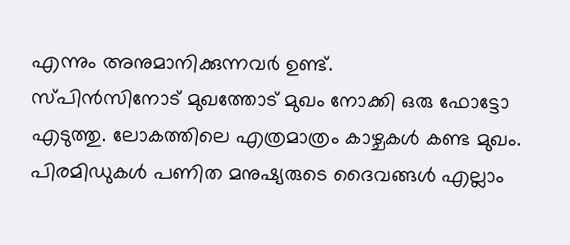എന്നും അനുമാനിക്കുന്നവർ ഉണ്ട്.
സ്പിൻസിനോട് മുഖത്തോട് മുഖം നോക്കി ഒരു ഫോട്ടോ എടുത്തു. ലോകത്തിലെ എത്രമാത്രം കാഴ്ചകൾ കണ്ട മുഖം. പിരമിഡുകൾ പണിത മനുഷ്യരുടെ ദൈവങ്ങൾ എല്ലാം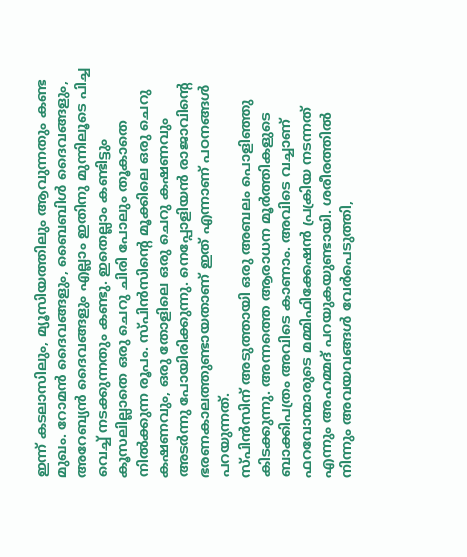ഇന്ന് കടലാസിലും, മ്യൂസിയത്തിലും ആവുന്നതും കണ്ട മുഖം. റോമൻ ദൈവങ്ങളും, ബൈബിൾ ദൈവങ്ങളും, അറേബ്യൻ ദൈവങ്ങളും എല്ലാം ഇതിനു മുന്നിലൂടെ പിച്ച വെച്ച് നടക്കുന്നതും കണ്ടു. ഇതെല്ലാം കണ്ടിട്ടും കൂസലില്ലാതെ ഒരു ചെറു ചിരി പോലും തൂകാതെ നിൽക്കുന്ന രൂപം. സ്പിൻസിന്റെ മൂക്കിലെ ഒരു ചെറു കഷണവും, ഒരു തോളിലെ ഒരു ചെറു കഷണവും അടർന്നു പോയിരിക്കുന്നു. നെപ്പോളിയൻ രാജാവിന്റെ ഭരണകാലത്തുണ്ടായതാണ് ഇത് എന്നാണ് പഠനങ്ങൾ പറയുന്നത്.
സ്പിൻസിന് അടുത്തായി ഒരു അബലം പൊളിഞ്ഞു കിടക്കുന്നു. അന്നത്തെ ആരാധന മൂർത്തികളുടെ ബാക്കിപത്രം അവിടെ കാണാം. അവിടെ വച്ചാണ് ഫറവോന്മാരുടെ മമ്മിഫിക്കേഷൻ പ്രക്രിയ നടന്നത് എന്നും അഹമ്മദ് പറയുകയുണ്ടായി. ശരീരത്തിൽ നിന്നും അവയവങ്ങൾ വേർപെടുത്തി,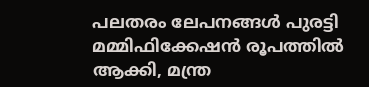പലതരം ലേപനങ്ങൾ പുരട്ടി മമ്മിഫിക്കേഷൻ രൂപത്തിൽ ആക്കി, മന്ത്ര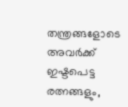തന്ത്രങ്ങളോടെ അവർക്ക് ഇഷ്ടപെട്ട രത്നങ്ങളും,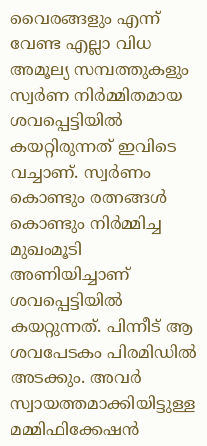വൈരങ്ങളും എന്ന് വേണ്ട എല്ലാ വിധ അമൂല്യ സമ്പത്തുകളും സ്വർണ നിർമ്മിതമായ ശവപ്പെട്ടിയിൽ കയറ്റിരുന്നത് ഇവിടെ വച്ചാണ്. സ്വർണം കൊണ്ടും രത്നങ്ങൾ കൊണ്ടും നിർമ്മിച്ച മുഖംമൂടി അണിയിച്ചാണ് ശവപ്പെട്ടിയിൽ കയറ്റുന്നത്. പിന്നീട് ആ ശവപേടകം പിരമിഡിൽ അടക്കും. അവർ സ്വായത്തമാക്കിയിട്ടുള്ള മമ്മിഫിക്കേഷൻ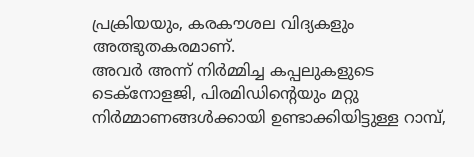പ്രക്രിയയും, കരകൗശല വിദ്യകളും അത്ഭുതകരമാണ്.
അവർ അന്ന് നിർമ്മിച്ച കപ്പലുകളുടെ ടെക്നോളജി, പിരമിഡിന്റെയും മറ്റു നിർമ്മാണങ്ങൾക്കായി ഉണ്ടാക്കിയിട്ടുള്ള റാമ്പ്,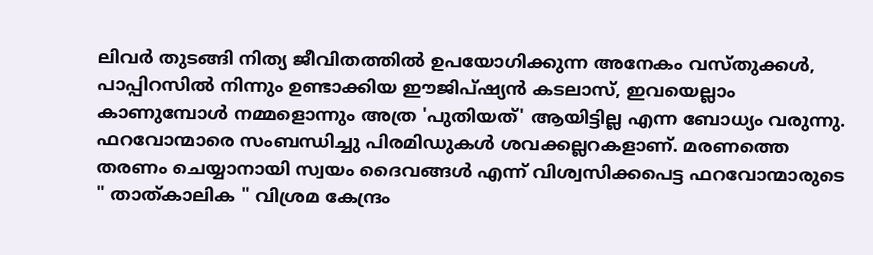ലിവർ തുടങ്ങി നിത്യ ജീവിതത്തിൽ ഉപയോഗിക്കുന്ന അനേകം വസ്തുക്കൾ, പാപ്പിറസിൽ നിന്നും ഉണ്ടാക്കിയ ഈജിപ്ഷ്യൻ കടലാസ്, ഇവയെല്ലാം കാണുമ്പോൾ നമ്മളൊന്നും അത്ര 'പുതിയത്' ആയിട്ടില്ല എന്ന ബോധ്യം വരുന്നു.
ഫറവോന്മാരെ സംബന്ധിച്ചു പിരമിഡുകൾ ശവക്കല്ലറകളാണ്. മരണത്തെ തരണം ചെയ്യാനായി സ്വയം ദൈവങ്ങൾ എന്ന് വിശ്വസിക്കപെട്ട ഫറവോന്മാരുടെ " താത്കാലിക " വിശ്രമ കേന്ദ്രം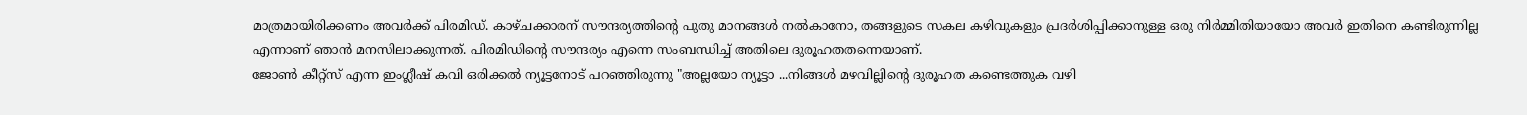മാത്രമായിരിക്കണം അവർക്ക് പിരമിഡ്. കാഴ്ചക്കാരന് സൗന്ദര്യത്തിന്റെ പുതു മാനങ്ങൾ നൽകാനോ, തങ്ങളുടെ സകല കഴിവുകളും പ്രദർശിപ്പിക്കാനുള്ള ഒരു നിർമ്മിതിയായോ അവർ ഇതിനെ കണ്ടിരുന്നില്ല എന്നാണ് ഞാൻ മനസിലാക്കുന്നത്. പിരമിഡിന്റെ സൗന്ദര്യം എന്നെ സംബന്ധിച്ച് അതിലെ ദുരൂഹതതന്നെയാണ്.
ജോൺ കീറ്റ്സ് എന്ന ഇംഗ്ലീഷ് കവി ഒരിക്കൽ ന്യൂട്ടനോട് പറഞ്ഞിരുന്നു "അല്ലയോ ന്യൂട്ടാ ...നിങ്ങൾ മഴവില്ലിന്റെ ദുരൂഹത കണ്ടെത്തുക വഴി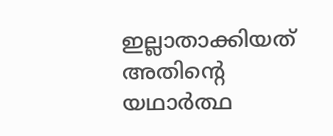ഇല്ലാതാക്കിയത് അതിന്റെ യഥാർത്ഥ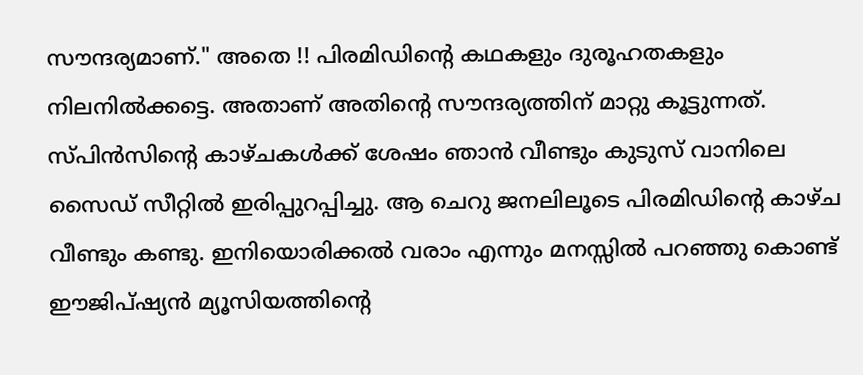സൗന്ദര്യമാണ്." അതെ !! പിരമിഡിന്റെ കഥകളും ദുരൂഹതകളും നിലനിൽക്കട്ടെ. അതാണ് അതിന്റെ സൗന്ദര്യത്തിന് മാറ്റു കൂട്ടുന്നത്.
സ്പിൻസിന്റെ കാഴ്ചകൾക്ക് ശേഷം ഞാൻ വീണ്ടും കുടുസ് വാനിലെ സൈഡ് സീറ്റിൽ ഇരിപ്പുറപ്പിച്ചു. ആ ചെറു ജനലിലൂടെ പിരമിഡിന്റെ കാഴ്ച വീണ്ടും കണ്ടു. ഇനിയൊരിക്കൽ വരാം എന്നും മനസ്സിൽ പറഞ്ഞു കൊണ്ട് ഈജിപ്ഷ്യൻ മ്യൂസിയത്തിന്റെ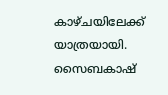കാഴ്ചയിലേക്ക് യാത്രയായി.
സൈബകാഷ്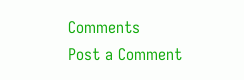Comments
Post a Comment